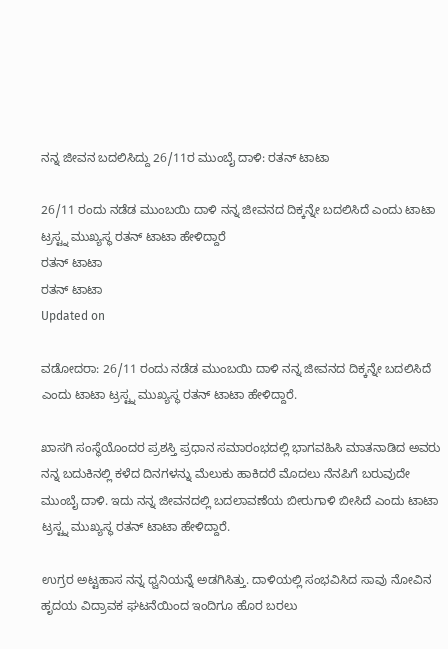ನನ್ನ ಜೀವನ ಬದಲಿಸಿದ್ದು 26/11ರ ಮುಂಬೈ ದಾಳಿ: ರತನ್ ಟಾಟಾ

26/11 ರಂದು ನಡೆಡ ಮುಂಬಯಿ ದಾಳಿ ನನ್ನ ಜೀವನದ ದಿಕ್ಕನ್ನೇ ಬದಲಿಸಿದೆ ಎಂದು ಟಾಟಾ ಟ್ರಸ್ಟ್ನ ಮುಖ್ಯಸ್ಥ ರತನ್ ಟಾಟಾ ಹೇಳಿದ್ದಾರೆ
ರತನ್ ಟಾಟಾ
ರತನ್ ಟಾಟಾ
Updated on

ವಡೋದರಾ: 26/11 ರಂದು ನಡೆಡ ಮುಂಬಯಿ ದಾಳಿ ನನ್ನ ಜೀವನದ ದಿಕ್ಕನ್ನೇ ಬದಲಿಸಿದೆ ಎಂದು ಟಾಟಾ ಟ್ರಸ್ಟ್ನ ಮುಖ್ಯಸ್ಥ ರತನ್ ಟಾಟಾ ಹೇಳಿದ್ದಾರೆ.

ಖಾಸಗಿ ಸಂಸ್ಥೆಯೊಂದರ ಪ್ರಶಸ್ತಿ ಪ್ರಧಾನ ಸಮಾರಂಭದಲ್ಲಿ ಭಾಗವಹಿಸಿ ಮಾತನಾಡಿದ ಅವರು ನನ್ನ ಬದುಕಿನಲ್ಲಿ ಕಳೆದ ದಿನಗಳನ್ನು ಮೆಲುಕು ಹಾಕಿದರೆ ಮೊದಲು ನೆನಪಿಗೆ ಬರುವುದೇ ಮುಂಬೈ ದಾಳಿ. ಇದು ನನ್ನ ಜೀವನದಲ್ಲಿ ಬದಲಾವಣೆಯ ಬೀರುಗಾಳಿ ಬೀಸಿದೆ ಎಂದು ಟಾಟಾ ಟ್ರಸ್ಟ್ನ ಮುಖ್ಯಸ್ಥ ರತನ್ ಟಾಟಾ ಹೇಳಿದ್ದಾರೆ.

ಉಗ್ರರ ಅಟ್ಟಹಾಸ ನನ್ನ ಧ್ವನಿಯನ್ನೆ ಅಡಗಿಸಿತ್ತು. ದಾಳಿಯಲ್ಲಿ ಸಂಭವಿಸಿದ ಸಾವು ನೋವಿನ ಹೃದಯ ವಿದ್ರಾವಕ ಘಟನೆಯಿಂದ ಇಂದಿಗೂ ಹೊರ ಬರಲು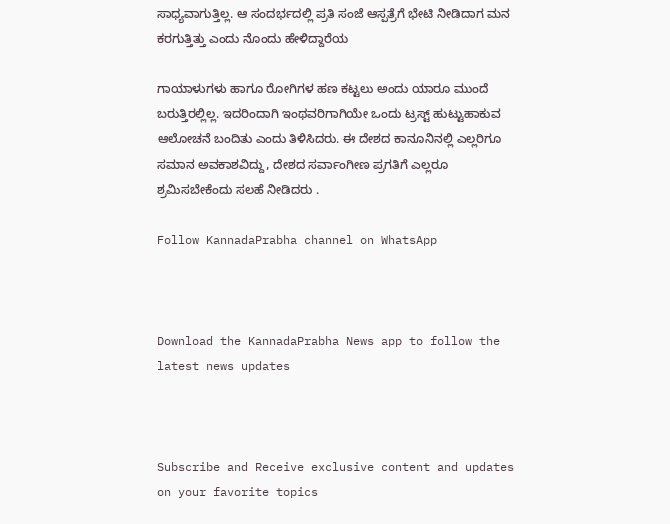ಸಾಧ್ಯವಾಗುತ್ತಿಲ್ಲ. ಆ ಸಂದರ್ಭದಲ್ಲಿ ಪ್ರತಿ ಸಂಜೆ ಆಸ್ಪತ್ರೆಗೆ ಭೇಟಿ ನೀಡಿದಾಗ ಮನ ಕರಗುತ್ತಿತ್ತು ಎಂದು ನೊಂದು ಹೇಳಿದ್ದಾರೆಯ

ಗಾಯಾಳುಗಳು ಹಾಗೂ ರೋಗಿಗಳ ಹಣ ಕಟ್ಟಲು ಅಂದು ಯಾರೂ ಮುಂದೆ ಬರುತ್ತಿರಲ್ಲಿಲ್ಲ. ಇದರಿಂದಾಗಿ ಇಂಥವರಿಗಾಗಿಯೇ ಒಂದು ಟ್ರಸ್ಟ್ ಹುಟ್ಟುಹಾಕುವ ಆಲೋಚನೆ ಬಂದಿತು ಎಂದು ತಿಳಿಸಿದರು. ಈ ದೇಶದ ಕಾನೂನಿನಲ್ಲಿ ಎಲ್ಲರಿಗೂ ಸಮಾನ ಅವಕಾಶವಿದ್ದು, ದೇಶದ ಸರ್ವಾಂಗೀಣ ಪ್ರಗತಿಗೆ ಎಲ್ಲರೂ ಶ್ರಮಿಸಬೇಕೆಂದು ಸಲಹೆ ನೀಡಿದರು .

Follow KannadaPrabha channel on WhatsApp



Download the KannadaPrabha News app to follow the latest news updates



Subscribe and Receive exclusive content and updates on your favorite topics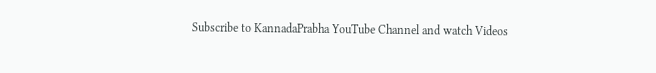Subscribe to KannadaPrabha YouTube Channel and watch Videos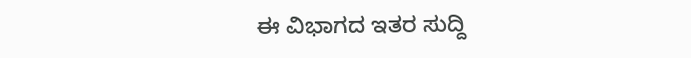ಈ ವಿಭಾಗದ ಇತರ ಸುದ್ದಿ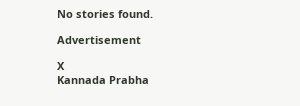No stories found.

Advertisement

X
Kannada Prabha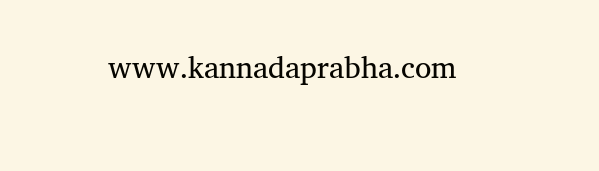www.kannadaprabha.com